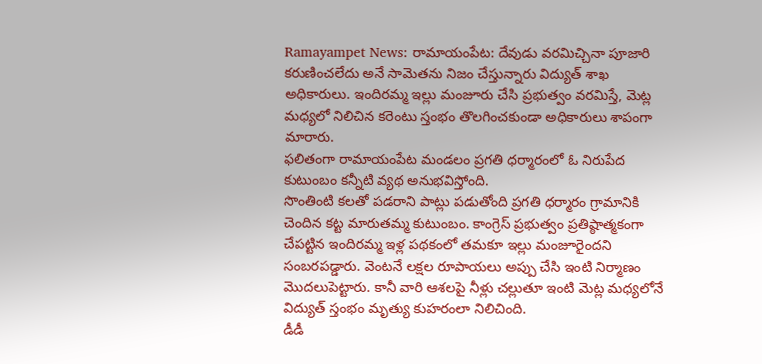Ramayampet News: రామాయంపేట: దేవుడు వరమిచ్చినా పూజారి కరుణించలేదు అనే సామెతను నిజం చేస్తున్నారు విద్యుత్ శాఖ అధికారులు. ఇందిరమ్మ ఇల్లు మంజూరు చేసి ప్రభుత్వం వరమిస్తే, మెట్ల మధ్యలో నిలిచిన కరెంటు స్తంభం తొలగించకుండా అధికారులు శాపంగా మారారు.
ఫలితంగా రామాయంపేట మండలం ప్రగతి ధర్మారంలో ఓ నిరుపేద కుటుంబం కన్నీటి వ్యథ అనుభవిస్తోంది.
సొంతింటి కలతో పడరాని పాట్లు పడుతోంది ప్రగతి ధర్మారం గ్రామానికి చెందిన కట్ట మారుతమ్మ కుటుంబం. కాంగ్రెస్ ప్రభుత్వం ప్రతిష్ఠాత్మకంగా చేపట్టిన ఇందిరమ్మ ఇళ్ల పథకంలో తమకూ ఇల్లు మంజూరైందని సంబరపడ్డారు. వెంటనే లక్షల రూపాయలు అప్పు చేసి ఇంటి నిర్మాణం మొదలుపెట్టారు. కానీ వారి ఆశలపై నీళ్లు చల్లుతూ ఇంటి మెట్ల మధ్యలోనే విద్యుత్ స్తంభం మృత్యు కుహరంలా నిలిచింది.
డీడీ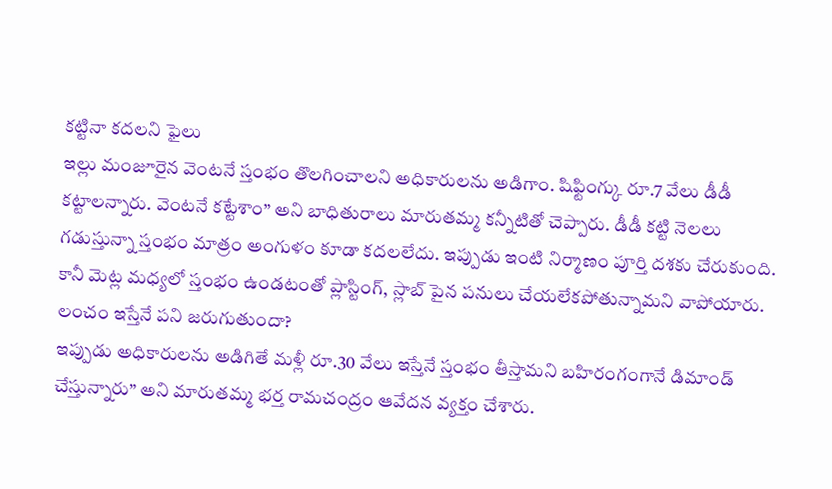కట్టినా కదలని ఫైలు
ఇల్లు మంజూరైన వెంటనే స్తంభం తొలగించాలని అధికారులను అడిగాం. షిఫ్టింగ్కు రూ.7 వేలు డీడీ కట్టాలన్నారు. వెంటనే కట్టేశాం” అని బాధితురాలు మారుతమ్మ కన్నీటితో చెప్పారు. డీడీ కట్టి నెలలు గడుస్తున్నా స్తంభం మాత్రం అంగుళం కూడా కదలలేదు. ఇప్పుడు ఇంటి నిర్మాణం పూర్తి దశకు చేరుకుంది. కానీ మెట్ల మధ్యలో స్తంభం ఉండటంతో ప్లాస్టింగ్, స్లాబ్ పైన పనులు చేయలేకపోతున్నామని వాపోయారు.
లంచం ఇస్తేనే పని జరుగుతుందా?
ఇప్పుడు అధికారులను అడిగితే మళ్లీ రూ.30 వేలు ఇస్తేనే స్తంభం తీస్తామని బహిరంగంగానే డిమాండ్ చేస్తున్నారు” అని మారుతమ్మ భర్త రామచంద్రం ఆవేదన వ్యక్తం చేశారు.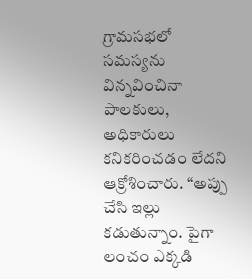గ్రామసభలో సమస్యను విన్నవించినా పాలకులు, అధికారులు కనికరించడం లేదని ఆక్రోశించారు. “అప్పు చేసి ఇల్లు కడుతున్నాం. పైగా లంచం ఎక్కడి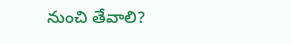నుంచి తేవాలి?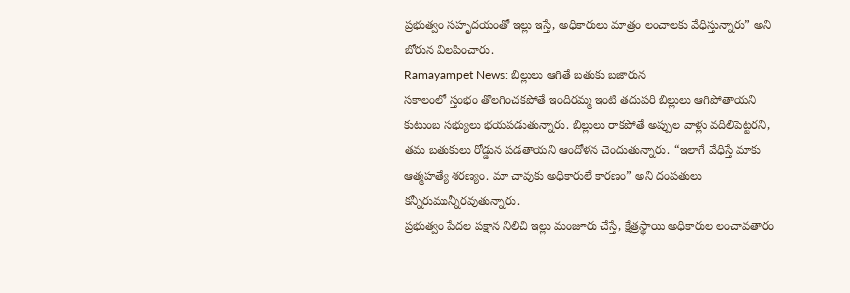ప్రభుత్వం సహృదయంతో ఇల్లు ఇస్తే, అధికారులు మాత్రం లంచాలకు వేధిస్తున్నారు” అని బోరున విలపించారు.
Ramayampet News: బిల్లులు ఆగితే బతుకు బజారున
సకాలంలో స్తంభం తొలగించకపోతే ఇందిరమ్మ ఇంటి తదుపరి బిల్లులు ఆగిపోతాయని కుటుంబ సభ్యులు భయపడుతున్నారు. బిల్లులు రాకపోతే అప్పుల వాళ్లు వదిలిపెట్టరని, తమ బతుకులు రోడ్డున పడతాయని ఆందోళన చెందుతున్నారు. “ఇలాగే వేధిస్తే మాకు ఆత్మహత్యే శరణ్యం. మా చావుకు అధికారులే కారణం” అని దంపతులు కన్నీరుమున్నీరవుతున్నారు.
ప్రభుత్వం పేదల పక్షాన నిలిచి ఇల్లు మంజూరు చేస్తే, క్షేత్రస్థాయి అధికారుల లంచావతారం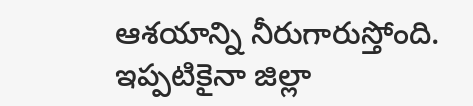ఆశయాన్ని నీరుగారుస్తోంది. ఇప్పటికైనా జిల్లా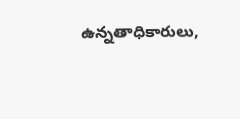ఉన్నతాధికారులు,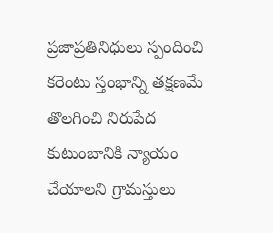ప్రజాప్రతినిధులు స్పందించి కరెంటు స్తంభాన్ని తక్షణమే తొలగించి నిరుపేద కుటుంబానికి న్యాయం చేయాలని గ్రామస్తులు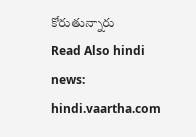కోరుతున్నారు
Read Also hindi news: hindi.vaartha.com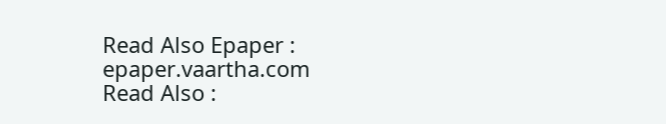Read Also Epaper : epaper.vaartha.com
Read Also :